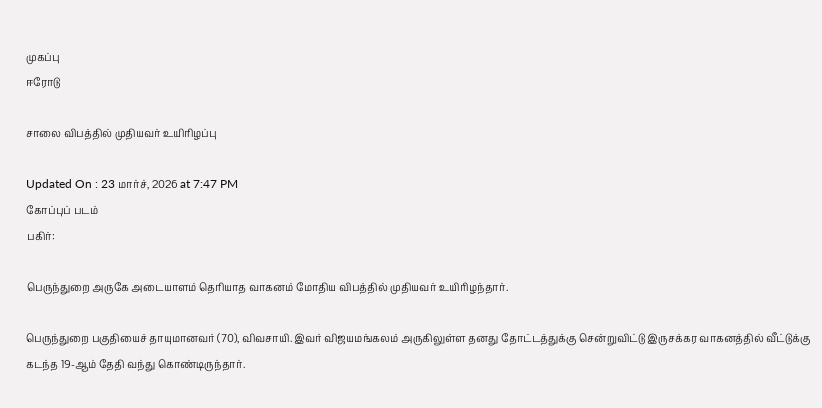முகப்பு
ஈரோடு

சாலை விபத்தில் முதியவர் உயிரிழப்பு

Updated On : 23 மார்ச், 2026 at 7:47 PM
கோப்புப் படம்
பகிர்:

பெருந்துறை அருகே அடையாளம் தெரியாத வாகனம் மோதிய விபத்தில் முதியவர் உயிரிழந்தார்.

பெருந்துறை பகுதியைச் தாயுமானவர் (70), விவசாயி. இவர் விஜயமங்கலம் அருகிலுள்ள தனது தோட்டத்துக்கு சென்றுவிட்டு இருசக்கர வாகனத்தில் வீட்டுக்கு கடந்த 19-ஆம் தேதி வந்து கொண்டிருந்தார்.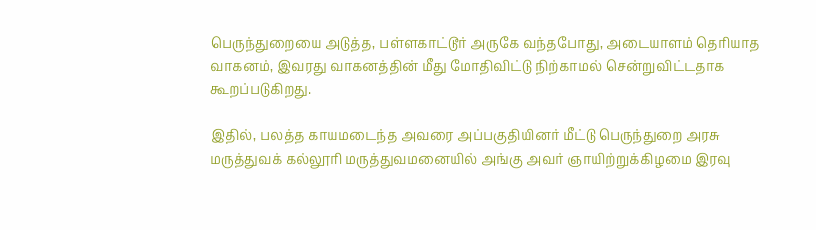பெருந்துறையை அடுத்த, பள்ளகாட்டூர் அருகே வந்தபோது, அடையாளம் தெரியாத வாகனம், இவரது வாகனத்தின் மீது மோதிவிட்டு நிற்காமல் சென்றுவிட்டதாக கூறப்படுகிறது.

இதில், பலத்த காயமடைந்த அவரை அப்பகுதியினர் மீட்டு பெருந்துறை அரசு மருத்துவக் கல்லூரி மருத்துவமனையில் அங்கு அவர் ஞாயிற்றுக்கிழமை இரவு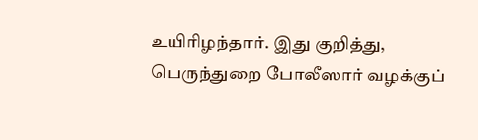உயிரிழந்தார். இது குறித்து, பெருந்துறை போலீஸார் வழக்குப்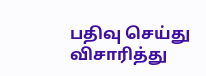பதிவு செய்து விசாரித்து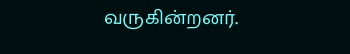வருகின்றனர்.